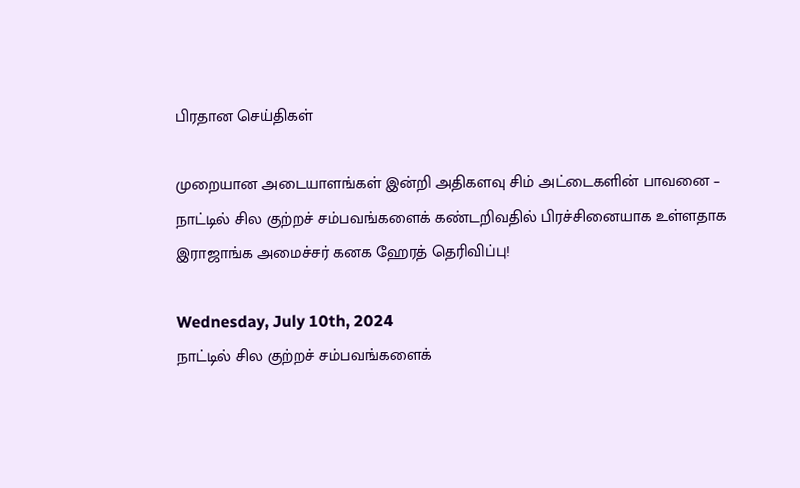பிரதான செய்திகள்

முறையான அடையாளங்கள் இன்றி அதிகளவு சிம் அட்டைகளின் பாவனை – நாட்டில் சில குற்றச் சம்பவங்களைக் கண்டறிவதில் பிரச்சினையாக உள்ளதாக இராஜாங்க அமைச்சர் கனக ஹேரத் தெரிவிப்பு!

Wednesday, July 10th, 2024
நாட்டில் சில குற்றச் சம்பவங்களைக்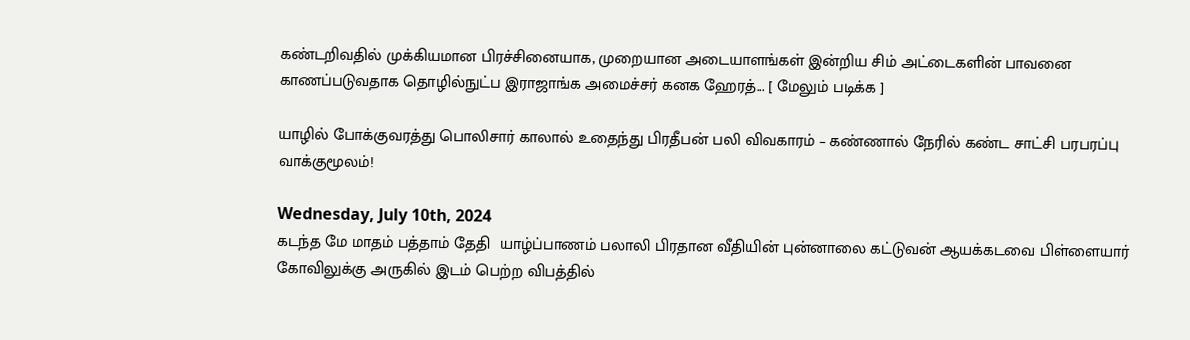கண்டறிவதில் முக்கியமான பிரச்சினையாக, முறையான அடையாளங்கள் இன்றிய சிம் அட்டைகளின் பாவனை காணப்படுவதாக தொழில்நுட்ப இராஜாங்க அமைச்சர் கனக ஹேரத்... [ மேலும் படிக்க ]

யாழில் போக்குவரத்து பொலிசார் காலால் உதைந்து பிரதீபன் பலி விவகாரம் – கண்ணால் நேரில் கண்ட சாட்சி பரபரப்பு வாக்குமூலம்!

Wednesday, July 10th, 2024
கடந்த மே மாதம் பத்தாம் தேதி  யாழ்ப்பாணம் பலாலி பிரதான வீதியின் புன்னாலை கட்டுவன் ஆயக்கடவை பிள்ளையார் கோவிலுக்கு அருகில் இடம் பெற்ற விபத்தில்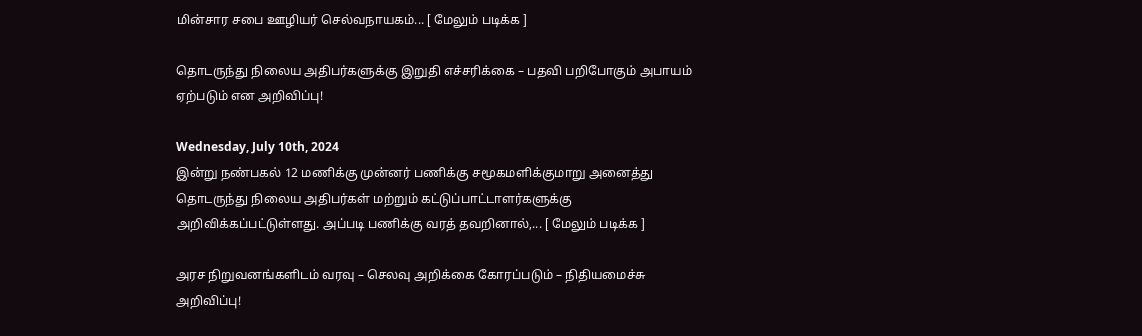மின்சார சபை ஊழியர் செல்வநாயகம்... [ மேலும் படிக்க ]

தொடருந்து நிலைய அதிபர்களுக்கு இறுதி எச்சரிக்கை – பதவி பறிபோகும் அபாயம் ஏற்படும் என அறிவிப்பு!

Wednesday, July 10th, 2024
இன்று நண்பகல் 12 மணிக்கு முன்னர் பணிக்கு சமூகமளிக்குமாறு அனைத்து தொடருந்து நிலைய அதிபர்கள் மற்றும் கட்டுப்பாட்டாளர்களுக்கு அறிவிக்கப்பட்டுள்ளது. அப்படி பணிக்கு வரத் தவறினால்,... [ மேலும் படிக்க ]

அரச நிறுவனங்களிடம் வரவு – செலவு அறிக்கை கோரப்படும் – நிதியமைச்சு அறிவிப்பு!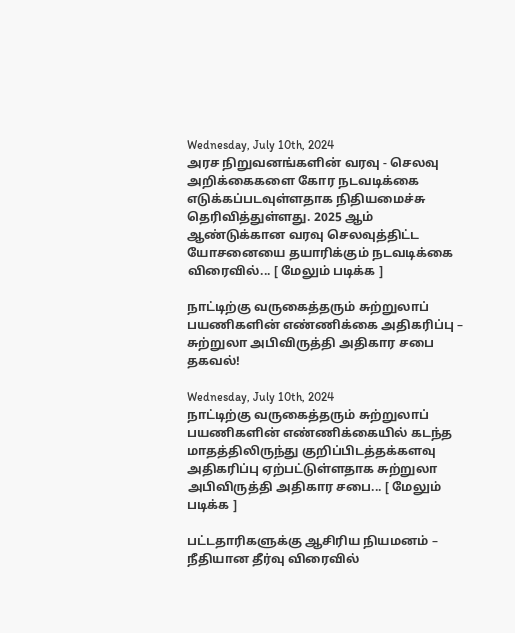Wednesday, July 10th, 2024
அரச நிறுவனங்களின் வரவு - செலவு அறிக்கைகளை கோர நடவடிக்கை எடுக்கப்படவுள்ளதாக நிதியமைச்சு தெரிவித்துள்ளது. 2025 ஆம் ஆண்டுக்கான வரவு செலவுத்திட்ட யோசனையை தயாரிக்கும் நடவடிக்கை விரைவில்... [ மேலும் படிக்க ]

நாட்டிற்கு வருகைத்தரும் சுற்றுலாப் பயணிகளின் எண்ணிக்கை அதிகரிப்பு – சுற்றுலா அபிவிருத்தி அதிகார சபை தகவல்!

Wednesday, July 10th, 2024
நாட்டிற்கு வருகைத்தரும் சுற்றுலாப் பயணிகளின் எண்ணிக்கையில் கடந்த மாதத்திலிருந்து குறிப்பிடத்தக்களவு அதிகரிப்பு ஏற்பட்டுள்ளதாக சுற்றுலா அபிவிருத்தி அதிகார சபை... [ மேலும் படிக்க ]

பட்டதாரிகளுக்கு ஆசிரிய நியமனம் – நீதியான தீர்வு விரைவில்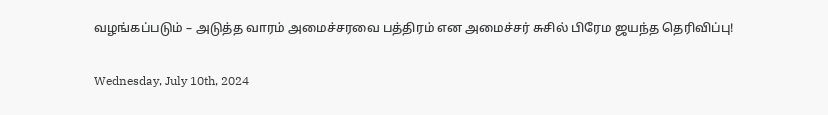வழங்கப்படும் – அடுத்த வாரம் அமைச்சரவை பத்திரம் என அமைச்சர் சுசில் பிரேம ஜயந்த தெரிவிப்பு!

Wednesday, July 10th, 2024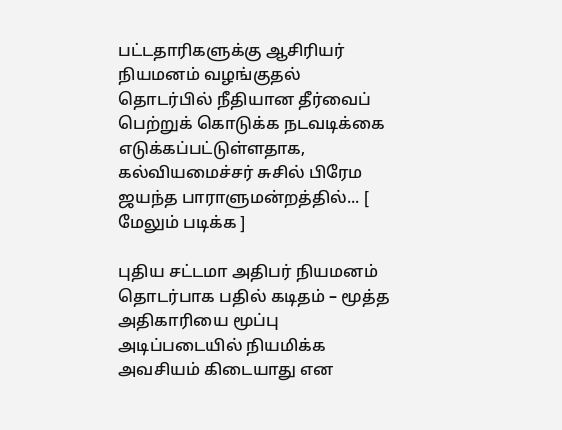பட்டதாரிகளுக்கு ஆசிரியர் நியமனம் வழங்குதல் தொடர்பில் நீதியான தீர்வைப் பெற்றுக் கொடுக்க நடவடிக்கை எடுக்கப்பட்டுள்ளதாக, கல்வியமைச்சர் சுசில் பிரேம ஜயந்த பாராளுமன்றத்தில்... [ மேலும் படிக்க ]

புதிய சட்டமா அதிபர் நியமனம் தொடர்பாக பதில் கடிதம் – மூத்த அதிகாரியை மூப்பு அடிப்படையில் நியமிக்க அவசியம் கிடையாது என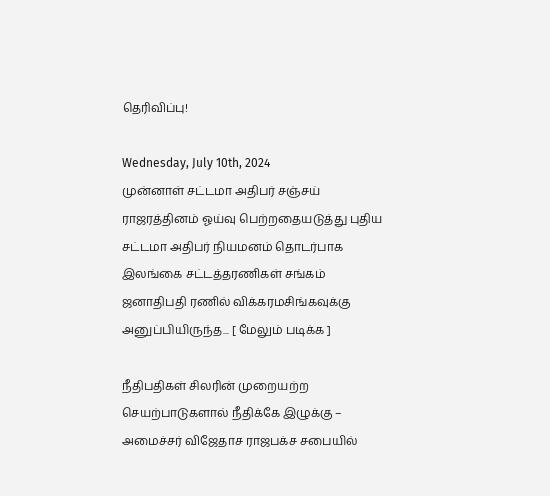தெரிவிப்பு!

Wednesday, July 10th, 2024
முன்னாள் சட்டமா அதிபர் சஞ்சய் ராஜரத்தினம் ஓய்வு பெற்றதையடுத்து புதிய சட்டமா அதிபர் நியமனம் தொடர்பாக இலங்கை சட்டத்தரணிகள் சங்கம் ஜனாதிபதி ரணில் விக்கரமசிங்கவுக்கு அனுப்பியிருந்த... [ மேலும் படிக்க ]

நீதிபதிகள் சிலரின் முறையற்ற செயற்பாடுகளால் நீதிக்கே இழுக்கு – அமைச்சர் விஜேதாச ராஜபக்ச சபையில்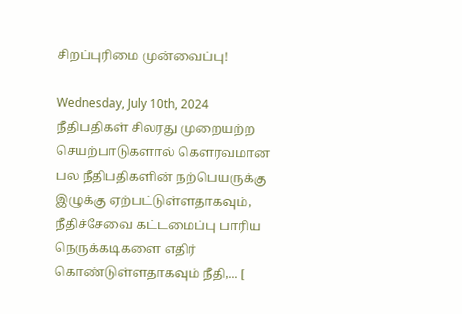சிறப்புரிமை முன்வைப்பு!

Wednesday, July 10th, 2024
நீதிபதிகள் சிலரது முறையற்ற செயற்பாடுகளால் கௌரவமான பல நீதிபதிகளின் நற்பெயருக்கு இழுக்கு ஏற்பட்டுள்ளதாகவும், நீதிச்சேவை கட்டமைப்பு பாரிய நெருக்கடிகளை எதிர் கொண்டுள்ளதாகவும் நீதி,... [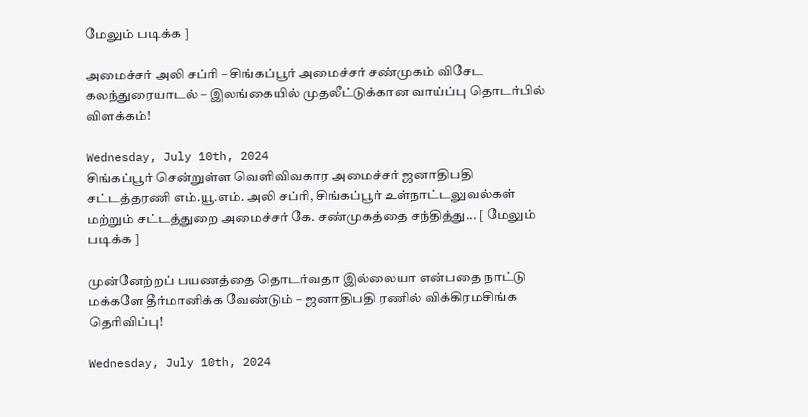மேலும் படிக்க ]

அமைச்சர் அலி சப்ரி – சிங்கப்பூர் அமைச்சர் சண்முகம் விசேட கலந்துரையாடல் – இலங்கையில் முதலீட்டுக்கான வாய்ப்பு தொடர்பில் விளக்கம்!

Wednesday, July 10th, 2024
சிங்கப்பூர் சென்றுள்ள வெளிவிவகார அமைச்சர் ஜனாதிபதி சட்டத்தரணி எம்.யூ.எம். அலி சப்ரி, சிங்கப்பூர் உள்நாட்டலுவல்கள் மற்றும் சட்டத்துறை அமைச்சர் கே. சண்முகத்தை சந்தித்து... [ மேலும் படிக்க ]

முன்னேற்றப் பயணத்தை தொடர்வதா இல்லையா என்பதை நாட்டு மக்களே தீர்மானிக்க வேண்டும் – ஜனாதிபதி ரணில் விக்கிரமசிங்க தெரிவிப்பு!

Wednesday, July 10th, 2024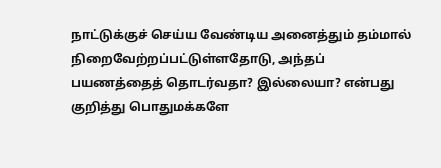நாட்டுக்குச் செய்ய வேண்டிய அனைத்தும் தம்மால் நிறைவேற்றப்பட்டுள்ளதோடு, அந்தப் பயணத்தைத் தொடர்வதா? இல்லையா? என்பது குறித்து பொதுமக்களே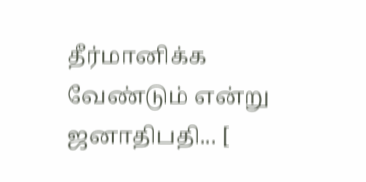தீர்மானிக்க வேண்டும் என்று ஜனாதிபதி... [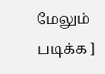மேலும் படிக்க ]